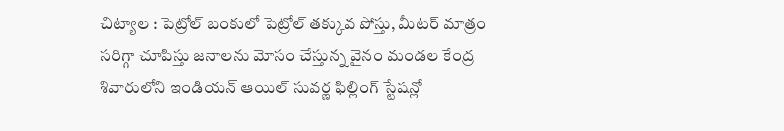చిట్యాల : పెట్రోల్ బంకులో పెట్రోల్ తక్కువ పోస్తు, మీటర్ మాత్రం సరిగ్గా చూపిస్తు జనాలను మోసం చేస్తున్న వైనం మండల కేంద్ర శివారులోని ఇండియన్ ఆయిల్ సువర్ణ ఫిల్లింగ్ స్టేషన్లో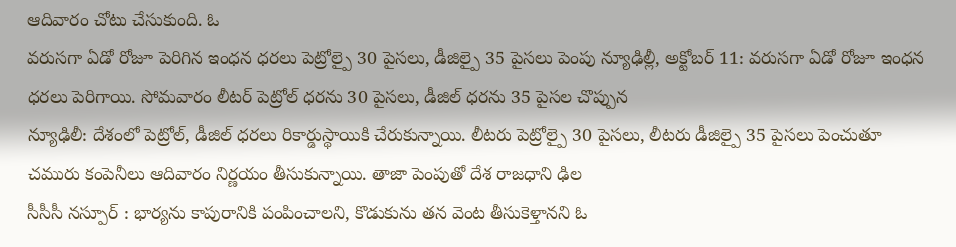ఆదివారం చోటు చేసుకుంది. ఓ
వరుసగా ఏడో రోజూ పెరిగిన ఇంధన ధరలు పెట్రోల్పై 30 పైసలు, డీజిల్పై 35 పైసలు పెంపు న్యూఢిల్లీ, అక్టోబర్ 11: వరుసగా ఏడో రోజూ ఇంధన ధరలు పెరిగాయి. సోమవారం లీటర్ పెట్రోల్ ధరను 30 పైసలు, డీజిల్ ధరను 35 పైసల చొప్పున
న్యూఢిలీ: దేశంలో పెట్రోల్, డీజిల్ ధరలు రికార్డుస్థాయికి చేరుకున్నాయి. లీటరు పెట్రోల్పై 30 పైసలు, లీటరు డీజిల్పై 35 పైసలు పెంచుతూ చమురు కంపెనీలు ఆదివారం నిర్ణయం తీసుకున్నాయి. తాజా పెంపుతో దేశ రాజధాని ఢిల
సీసీసీ నస్పూర్ : భార్యను కాపురానికి పంపించాలని, కొడుకును తన వెంట తీసుకెళ్తానని ఓ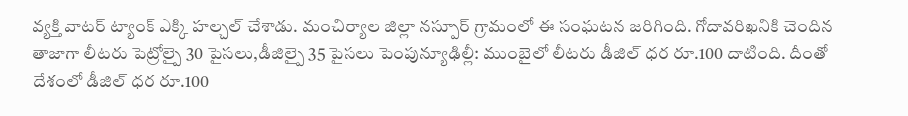వ్యక్తి వాటర్ ట్యాంక్ ఎక్కి హల్చల్ చేశాడు. మంచిర్యాల జిల్లా నస్పూర్ గ్రామంలో ఈ సంఘటన జరిగింది. గోదావరిఖనికి చెందిన
తాజాగా లీటరు పెట్రోల్పై 30 పైసలు,డీజిల్పై 35 పైసలు పెంపున్యూఢిల్లీ: ముంబైలో లీటరు డీజిల్ ధర రూ.100 దాటింది. దీంతో దేశంలో డీజిల్ ధర రూ.100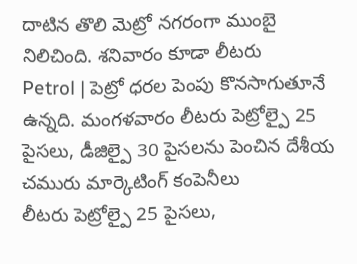దాటిన తొలి మెట్రో నగరంగా ముంబై నిలిచింది. శనివారం కూడా లీటరు
Petrol | పెట్రో ధరల పెంపు కొనసాగుతూనే ఉన్నది. మంగళవారం లీటరు పెట్రోల్పై 25 పైసలు, డీజిల్పై 30 పైసలను పెంచిన దేశీయ చమురు మార్కెటింగ్ కంపెనీలు
లీటరు పెట్రోల్పై 25 పైసలు,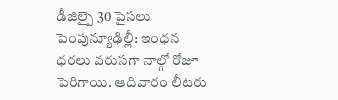డీజిల్పై 30 పైసలు పెంపున్యూఢిల్లీ: ఇంధన ధరలు వరుసగా నాల్గో రోజూ పెరిగాయి. ఆదివారం లీటరు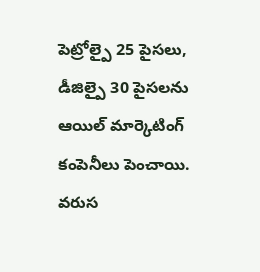పెట్రోల్పై 25 పైసలు, డీజిల్పై 30 పైసలను ఆయిల్ మార్కెటింగ్ కంపెనీలు పెంచాయి. వరుస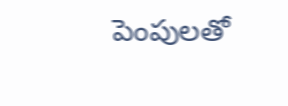పెంపులతో